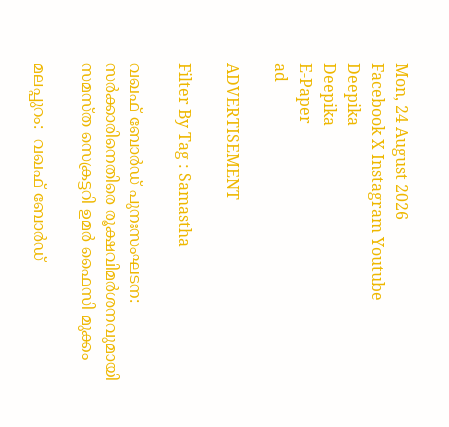Mon, 24 August 2026
Facebook X Instagram Youtube
Deepika
Deepika
E-Paper
ad

ADVERTISEMENT

Filter By Tag : Samastha

വഖഫ് ബോർഡ് പുനഃസംഘടന: സർക്കാരിനെതിരെ രൂക്ഷവിമർശനവുമായി സമസ്ത സെക്രട്ടറി ഉമർ ഫൈസി മുക്കം

മലപ്പുറം:  വഖഫ് ബോർഡ്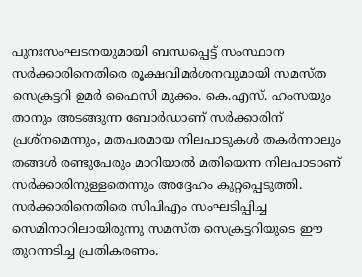പുനഃസംഘടനയുമായി ബന്ധപ്പെട്ട് സംസ്ഥാന സർക്കാരിനെതിരെ രൂക്ഷവിമർശനവുമായി സമസ്ത സെക്രട്ടറി ഉമർ ഫൈസി മുക്കം. കെ.എസ്. ഹംസയും താനും അടങ്ങുന്ന ബോർഡാണ് സർക്കാരിന് പ്രശ്നമെന്നും, മതപരമായ നിലപാടുകൾ തകർന്നാലും തങ്ങൾ രണ്ടുപേരും മാറിയാൽ മതിയെന്ന നിലപാടാണ് സർക്കാരിനുള്ളതെന്നും അദ്ദേഹം കുറ്റപ്പെടുത്തി. സർക്കാരിനെതിരെ സിപിഎം സംഘടിപ്പിച്ച സെമിനാറിലായിരുന്നു സമസ്ത സെക്രട്ടറിയുടെ ഈ തുറന്നടിച്ച പ്രതികരണം.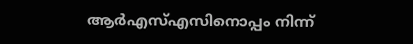ആർഎസ്എസിനൊപ്പം നിന്ന്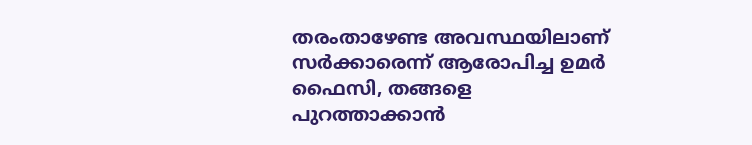തരംതാഴേണ്ട അവസ്ഥയിലാണ് സർക്കാരെന്ന് ആരോപിച്ച ഉമർ ഫൈസി, തങ്ങളെ പുറത്താക്കാൻ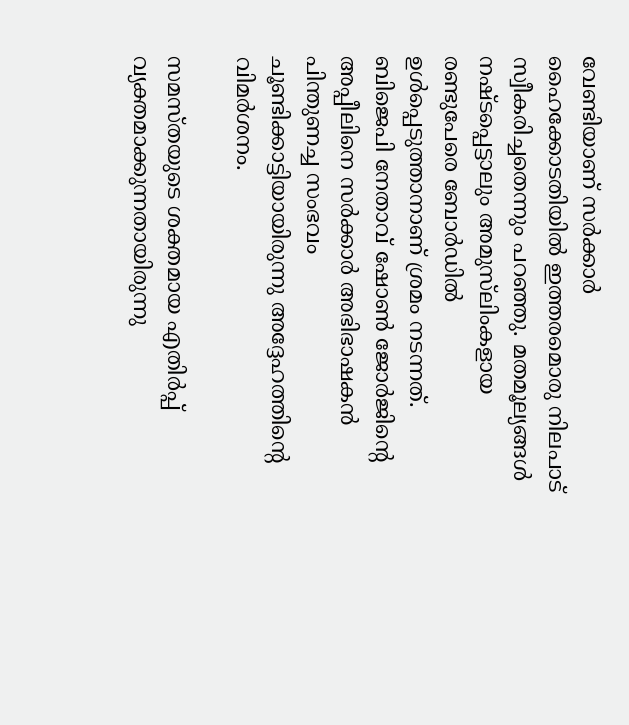വേണ്ടിയാണ് സർക്കാർ ഹൈക്കോടതിയിൽ ഇത്തരമൊരു നിലപാട് സ്വീകരിച്ചതെന്നും പറഞ്ഞു. മതമൂല്യങ്ങൾ നഷ്ടപ്പെട്ടാലും അമുസ്‌ലിംകളായ രണ്ടുപേരെ ബോർഡിൽ ഉൾപ്പെടുത്താനാണ് ശ്രമം നടന്നത്. ബിജെപി നേതാവ് ഷോൺ ജോർജിന്‍റെ അപ്പീലിനെ സർക്കാർ അഭിഭാഷകൻ പിന്തുണച്ച സംഭവം ചൂണ്ടിക്കാട്ടിയായിരുന്നു അദ്ദേഹത്തിന്‍റെ വിമർശനം.

സമസ്തയുടെ ശക്തമായ എതിർപ്പ് വ്യക്തമാക്കുന്നതായിരുന്നു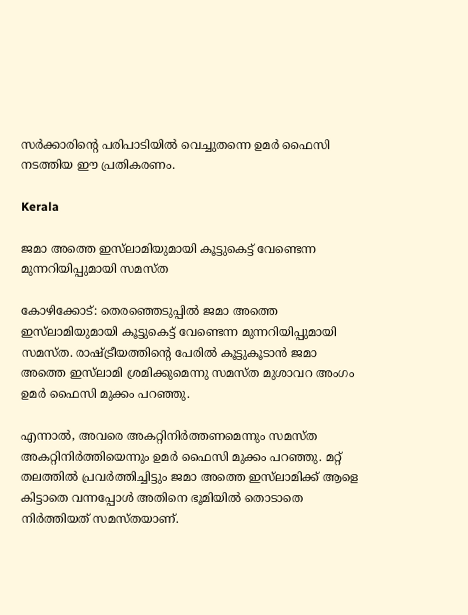സർക്കാരിന്‍റെ പരിപാടിയിൽ വെച്ചുതന്നെ ഉമർ ഫൈസി നടത്തിയ ഈ പ്രതികരണം.

Kerala

ജമാ അത്തെ ഇസ്‌ലാമിയുമായി കൂട്ടുകെട്ട് വേണ്ടെന്ന മുന്നറിയിപ്പുമായി സമസ്ത

കോഴിക്കോട്: തെരഞ്ഞെടുപ്പില്‍ ജമാ അത്തെ ഇസ്‌ലാമിയുമായി കൂട്ടുകെട്ട് വേണ്ടെന്ന മുന്നറിയിപ്പുമായി സമസ്ത. രാഷ്‌ട്രീയത്തിന്‍റെ പേരില്‍ കൂട്ടുകൂടാന്‍ ജമാ അത്തെ ഇസ്‌ലാമി ശ്രമിക്കുമെന്നു സമസ്ത മുശാവറ അംഗം ഉമര്‍ ഫൈസി മുക്കം പറഞ്ഞു.

എന്നാല്‍, അവരെ അകറ്റിനിര്‍ത്തണമെന്നും സമസ്ത അകറ്റിനിര്‍ത്തിയെന്നും ഉമര്‍ ഫൈസി മുക്കം പറഞ്ഞു. മറ്റ് തലത്തില്‍ പ്രവര്‍ത്തിച്ചിട്ടും ജമാ അത്തെ ഇസ്‌ലാമിക്ക് ആളെ കിട്ടാതെ വന്നപ്പോള്‍ അതിനെ ഭൂമിയില്‍ തൊടാതെ നിര്‍ത്തിയത് സമസ്തയാണ്.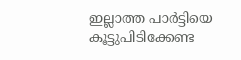ഇല്ലാത്ത പാര്‍ട്ടിയെ കൂട്ടുപിടിക്കേണ്ട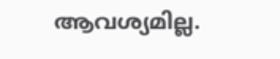ആവശ്യമില്ല.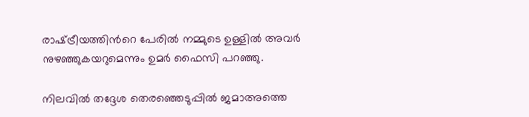രാഷ്‌ട്രീയത്തിന്‍റെ പേരില്‍ നമ്മുടെ ഉള്ളില്‍ അവര്‍ നുഴഞ്ഞുകയറുമെന്നും ഉമര്‍ ഫൈസി പറഞ്ഞു.

നിലവില്‍ തദ്ദേശ തെരഞ്ഞെടുപ്പില്‍ ജമാഅത്തെ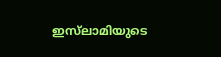ഇസ്‌ലാമിയുടെ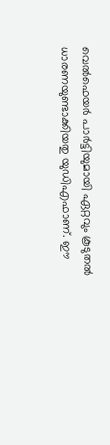വെൽഫെയർ പാർട്ടിയുമായി ഏറ്റവും കൂടുതല്‍ ധാരണയുണ്ടാക്കിയതു യുഡിഎഫാണ്. ഈ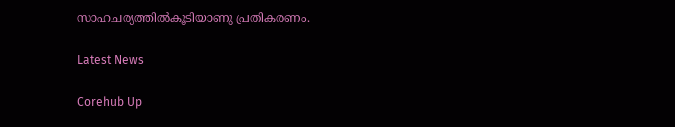സാഹചര്യത്തില്‍കൂടിയാണു പ്രതികരണം.

Latest News

Corehub Up